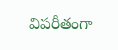విపరీతంగా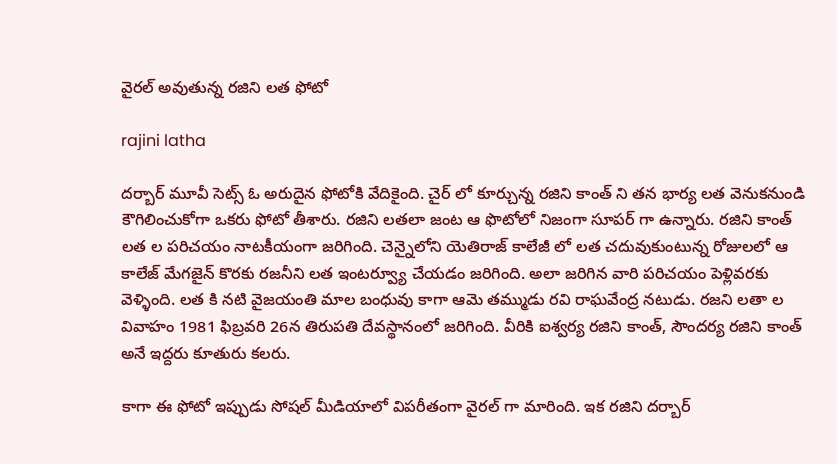వైరల్ అవుతున్న రజిని లత ఫోటో

rajini latha

దర్బార్ మూవీ సెట్స్ ఓ అరుదైన ఫోటోకి వేదికైంది. చైర్ లో కూర్చున్న రజిని కాంత్ ని తన భార్య లత వెనుకనుండి కౌగిలించుకోగా ఒకరు ఫోటో తీశారు. రజిని లతలా జంట ఆ ఫొటోలో నిజంగా సూపర్ గా ఉన్నారు. రజిని కాంత్ లత ల పరిచయం నాటకీయంగా జరిగింది. చెన్నైలోని యెతిరాజ్ కాలేజీ లో లత చదువుకుంటున్న రోజులలో ఆ కాలేజ్ మేగజైన్ కొరకు రజనీని లత ఇంటర్వ్యూ చేయడం జరిగింది. అలా జరిగిన వారి పరిచయం పెళ్లివరకు వెళ్ళింది. లత కి నటి వైజయంతి మాల బంధువు కాగా ఆమె తమ్ముడు రవి రాఘవేంద్ర నటుడు. రజని లతా ల వివాహం 1981 ఫిబ్రవరి 26న తిరుపతి దేవస్థానంలో జరిగింది. వీరికి ఐశ్వర్య రజిని కాంత్, సౌందర్య రజిని కాంత్ అనే ఇద్దరు కూతురు కలరు.

కాగా ఈ ఫోటో ఇప్పుడు సోషల్ మీడియాలో విపరీతంగా వైరల్ గా మారింది. ఇక రజిని దర్బార్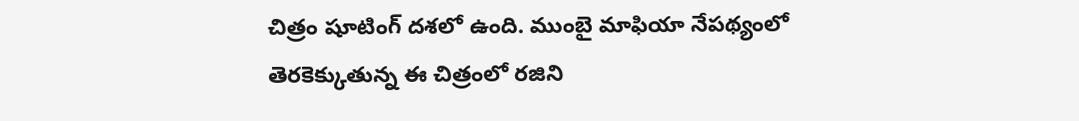చిత్రం షూటింగ్ దశలో ఉంది. ముంబై మాఫియా నేపథ్యంలో తెరకెక్కుతున్న ఈ చిత్రంలో రజిని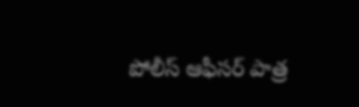పోలీస్ ఆఫీసర్ పాత్ర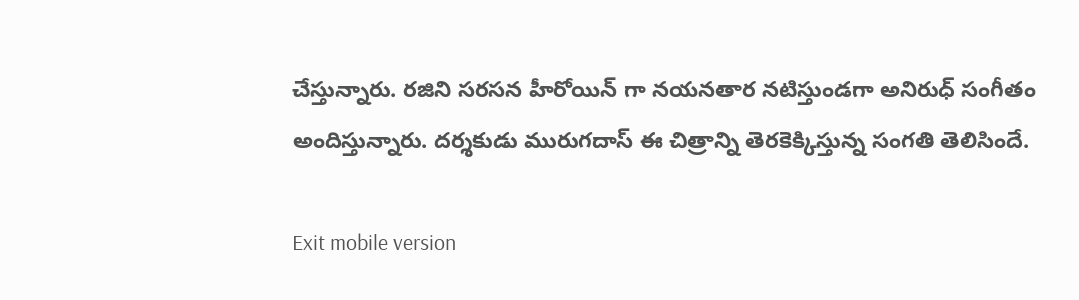చేస్తున్నారు. రజిని సరసన హీరోయిన్ గా నయనతార నటిస్తుండగా అనిరుధ్ సంగీతం అందిస్తున్నారు. దర్శకుడు మురుగదాస్ ఈ చిత్రాన్ని తెరకెక్కిస్తున్న సంగతి తెలిసిందే.

Exit mobile version